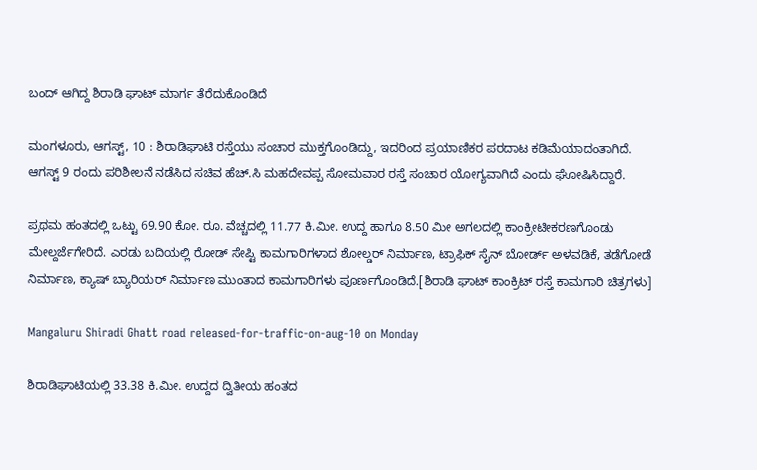ಬಂದ್ ಆಗಿದ್ದ ಶಿರಾಡಿ ಘಾಟ್ ಮಾರ್ಗ ತೆರೆದುಕೊಂಡಿದೆ

ಮಂಗಳೂರು, ಆಗಸ್ಟ್, 10 : ಶಿರಾಡಿಘಾಟಿ ರಸ್ತೆಯು ಸಂಚಾರ ಮುಕ್ತಗೊಂಡಿದ್ದು, ಇದರಿಂದ ಪ್ರಯಾಣಿಕರ ಪರದಾಟ ಕಡಿಮೆಯಾದಂತಾಗಿದೆ. ಆಗಸ್ಟ್ 9 ರಂದು ಪರಿಶೀಲನೆ ನಡೆಸಿದ ಸಚಿವ ಹೆಚ್.ಸಿ ಮಹದೇವಪ್ಪ ಸೋಮವಾರ ರಸ್ತೆ ಸಂಚಾರ ಯೋಗ್ಯವಾಗಿದೆ ಎಂದು ಘೋಷಿಸಿದ್ದಾರೆ.

ಪ್ರಥಮ ಹಂತದಲ್ಲಿ ಒಟ್ಟು 69.90 ಕೋ. ರೂ. ವೆಚ್ಚದಲ್ಲಿ 11.77 ಕಿ.ಮೀ. ಉದ್ದ ಹಾಗೂ 8.50 ಮೀ ಅಗಲದಲ್ಲಿ ಕಾಂಕ್ರೀಟೀಕರಣಗೊಂಡು ಮೇಲ್ದರ್ಜೆಗೇರಿದೆ. ಎರಡು ಬದಿಯಲ್ಲಿ ರೋಡ್‌ ಸೇಪ್ಟಿ ಕಾಮಗಾರಿಗಳಾದ ಶೋಲ್ಡರ್ ನಿರ್ಮಾಣ, ಟ್ರಾಫಿಕ್‌ ಸೈನ್‌ ಬೋರ್ಡ್‌ ಅಳವಡಿಕೆ, ತಡೆಗೋಡೆ ನಿರ್ಮಾಣ, ಕ್ಯಾಷ್ ಬ್ಯಾರಿಯರ್ ನಿರ್ಮಾಣ ಮುಂತಾದ ಕಾಮಗಾರಿಗಳು ಪೂರ್ಣಗೊಂಡಿದೆ.[ಶಿರಾಡಿ ಘಾಟ್ ಕಾಂಕ್ರಿಟ್ ರಸ್ತೆ ಕಾಮಗಾರಿ ಚಿತ್ರಗಳು]

Mangaluru Shiradi Ghatt road released-for-traffic-on-aug-10 on Monday

ಶಿರಾಡಿಘಾಟಿಯಲ್ಲಿ 33.38 ಕಿ.ಮೀ. ಉದ್ದದ ದ್ವಿತೀಯ ಹಂತದ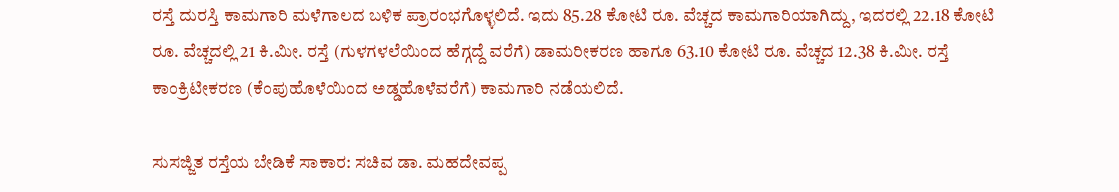ರಸ್ತೆ ದುರಸ್ತಿ ಕಾಮಗಾರಿ ಮಳೆಗಾಲದ ಬಳಿಕ ಪ್ರಾರಂಭಗೊಳ್ಳಲಿದೆ. ಇದು 85.28 ಕೋಟಿ ರೂ. ವೆಚ್ಚದ ಕಾಮಗಾರಿಯಾಗಿದ್ದು, ಇದರಲ್ಲಿ 22.18 ಕೋಟಿ ರೂ. ವೆಚ್ಚದಲ್ಲಿ 21 ಕಿ.ಮೀ. ರಸ್ತೆ (ಗುಳಗಳಲೆಯಿಂದ ಹೆಗ್ಗದ್ದೆ ವರೆಗೆ) ಡಾಮರೀಕರಣ ಹಾಗೂ 63.10 ಕೋಟಿ ರೂ. ವೆಚ್ಚದ 12.38 ಕಿ.ಮೀ. ರಸ್ತೆ ಕಾಂಕ್ರಿಟೀಕರಣ (ಕೆಂಪುಹೊಳೆಯಿಂದ ಅಡ್ಡಹೊಳೆವರೆಗೆ) ಕಾಮಗಾರಿ ನಡೆಯಲಿದೆ.

ಸುಸಜ್ಜಿತ ರಸ್ತೆಯ ಬೇಡಿಕೆ ಸಾಕಾರ: ಸಚಿವ ಡಾ. ಮಹದೇವಪ್ಪ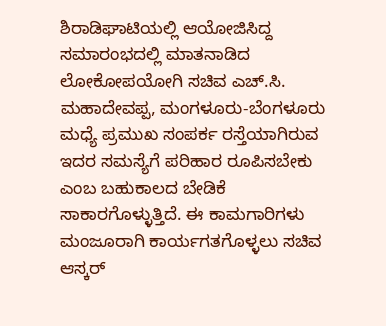ಶಿರಾಡಿಘಾಟಿಯಲ್ಲಿ ಆಯೋಜಿಸಿದ್ದ ಸಮಾರಂಭದಲ್ಲಿ ಮಾತನಾಡಿದ ಲೋಕೋಪಯೋಗಿ ಸಚಿವ ಎಚ್‌.ಸಿ. ಮಹಾದೇವಪ್ಪ, ಮಂಗಳೂರು-ಬೆಂಗಳೂರು ಮಧ್ಯೆ ಪ್ರಮುಖ ಸಂಪರ್ಕ ರಸ್ತೆಯಾಗಿರುವ ಇದರ ಸಮಸ್ಯೆಗೆ ಪರಿಹಾರ ರೂಪಿಸಬೇಕು ಎಂಬ ಬಹುಕಾಲದ ಬೇಡಿಕೆ ಸಾಕಾರಗೊಳ್ಳುತ್ತಿದೆ. ಈ ಕಾಮಗಾರಿಗಳು ಮಂಜೂರಾಗಿ ಕಾರ್ಯಗತಗೊಳ್ಳಲು ಸಚಿವ ಆಸ್ಕರ್‌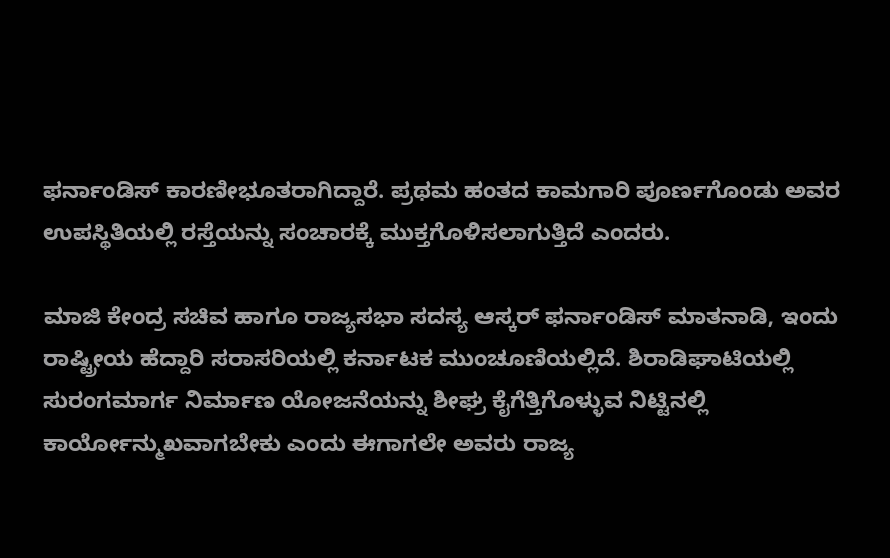ಫರ್ನಾಂಡಿಸ್ ಕಾರಣೀಭೂತರಾಗಿದ್ದಾರೆ. ಪ್ರಥಮ ಹಂತದ ಕಾಮಗಾರಿ ಪೂರ್ಣಗೊಂಡು ಅವರ ಉಪಸ್ಥಿತಿಯಲ್ಲಿ ರಸ್ತೆಯನ್ನು ಸಂಚಾರಕ್ಕೆ ಮುಕ್ತಗೊಳಿಸಲಾಗುತ್ತಿದೆ ಎಂದರು.

ಮಾಜಿ ಕೇಂದ್ರ ಸಚಿವ ಹಾಗೂ ರಾಜ್ಯಸಭಾ ಸದಸ್ಯ ಆಸ್ಕರ್‌ ಫರ್ನಾಂಡಿಸ್ ಮಾತನಾಡಿ, ಇಂದು ರಾಷ್ಟ್ರೀಯ ಹೆದ್ದಾರಿ ಸರಾಸರಿಯಲ್ಲಿ ಕರ್ನಾಟಕ ಮುಂಚೂಣಿಯಲ್ಲಿದೆ. ಶಿರಾಡಿಘಾಟಿಯಲ್ಲಿ ಸುರಂಗಮಾರ್ಗ ನಿರ್ಮಾಣ ಯೋಜನೆಯನ್ನು ಶೀಘ್ರ ಕೈಗೆತ್ತಿಗೊಳ್ಳುವ ನಿಟ್ಟಿನಲ್ಲಿ ಕಾರ್ಯೋನ್ಮುಖವಾಗಬೇಕು ಎಂದು ಈಗಾಗಲೇ ಅವರು ರಾಜ್ಯ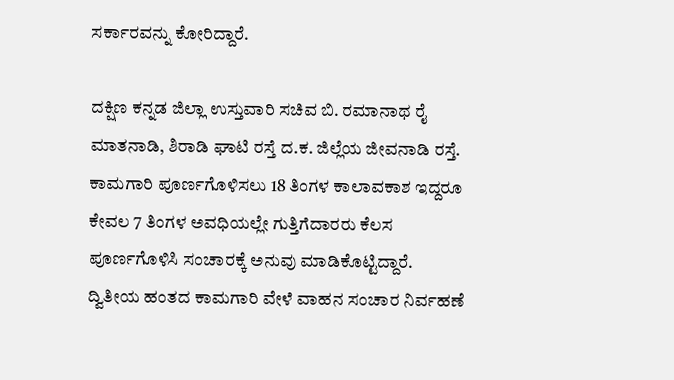ಸರ್ಕಾರವನ್ನು ಕೋರಿದ್ದಾರೆ.

ದಕ್ಷಿಣ ಕನ್ನಡ ಜಿಲ್ಲಾ ಉಸ್ತುವಾರಿ ಸಚಿವ ಬಿ. ರಮಾನಾಥ ರೈ ಮಾತನಾಡಿ, ಶಿರಾಡಿ ಘಾಟಿ ರಸ್ತೆ ದ.ಕ. ಜಿಲ್ಲೆಯ ಜೀವನಾಡಿ ರಸ್ತೆ. ಕಾಮಗಾರಿ ಪೂರ್ಣಗೊಳಿಸಲು 18 ತಿಂಗಳ ಕಾಲಾವಕಾಶ ಇದ್ದರೂ ಕೇವಲ 7 ತಿಂಗಳ ಅವಧಿಯಲ್ಲೇ ಗುತ್ತಿಗೆದಾರರು ಕೆಲಸ ಪೂರ್ಣಗೊಳಿಸಿ ಸಂಚಾರಕ್ಕೆ ಅನುವು ಮಾಡಿಕೊಟ್ಟಿದ್ದಾರೆ. ದ್ವಿತೀಯ ಹಂತದ ಕಾಮಗಾರಿ ವೇಳೆ ವಾಹನ ಸಂಚಾರ ನಿರ್ವಹಣೆ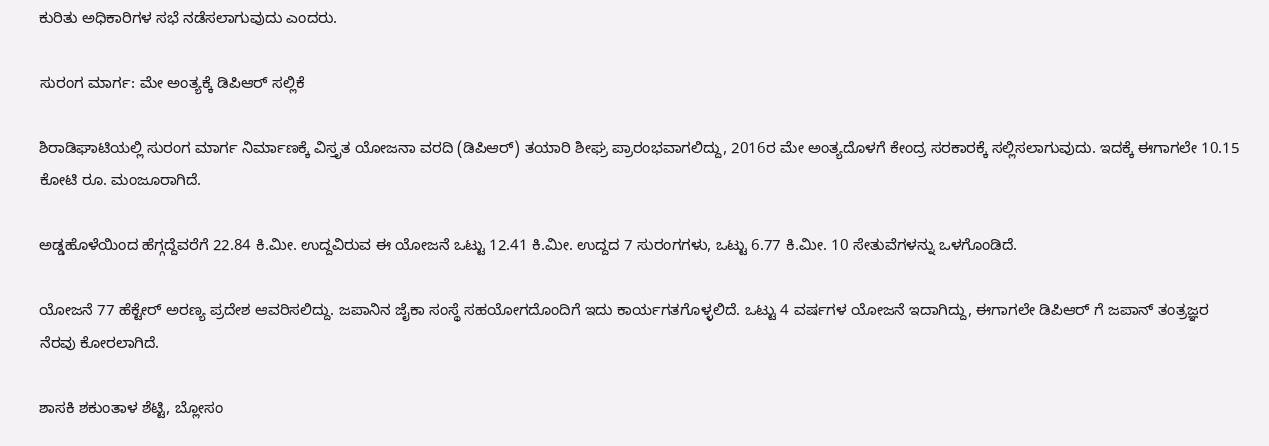ಕುರಿತು ಅಧಿಕಾರಿಗಳ ಸಭೆ ನಡೆಸಲಾಗುವುದು ಎಂದರು.

ಸುರಂಗ ಮಾರ್ಗ: ಮೇ ಅಂತ್ಯಕ್ಕೆ ಡಿಪಿಆರ್ ಸಲ್ಲಿಕೆ

ಶಿರಾಡಿಘಾಟಿಯಲ್ಲಿ ಸುರಂಗ ಮಾರ್ಗ ನಿರ್ಮಾಣಕ್ಕೆ ವಿಸ್ತೃತ ಯೋಜನಾ ವರದಿ (ಡಿಪಿಆರ್) ತಯಾರಿ ಶೀಘ್ರ ಪ್ರಾರಂಭವಾಗಲಿದ್ದು, 2016ರ ಮೇ ಅಂತ್ಯದೊಳಗೆ ಕೇಂದ್ರ ಸರಕಾರಕ್ಕೆ ಸಲ್ಲಿಸಲಾಗುವುದು. ಇದಕ್ಕೆ ಈಗಾಗಲೇ 10.15 ಕೋಟಿ ರೂ. ಮಂಜೂರಾಗಿದೆ.

ಅಡ್ಡಹೊಳೆಯಿಂದ ಹೆಗ್ಗದ್ದೆವರೆಗೆ 22.84 ಕಿ.ಮೀ. ಉದ್ದವಿರುವ ಈ ಯೋಜನೆ ಒಟ್ಟು 12.41 ಕಿ.ಮೀ. ಉದ್ದದ 7 ಸುರಂಗಗಳು, ಒಟ್ಟು 6.77 ಕಿ.ಮೀ. 10 ಸೇತುವೆಗಳನ್ನು ಒಳಗೊಂಡಿದೆ.

ಯೋಜನೆ 77 ಹೆಕ್ಟೇರ್‌ ಅರಣ್ಯ ಪ್ರದೇಶ ಆವರಿಸಲಿದ್ದು. ಜಪಾನಿನ ಜೈಕಾ ಸಂಸ್ಥೆ ಸಹಯೋಗದೊಂದಿಗೆ ಇದು ಕಾರ್ಯಗತಗೊಳ್ಳಲಿದೆ. ಒಟ್ಟು 4 ವರ್ಷಗಳ ಯೋಜನೆ ಇದಾಗಿದ್ದು, ಈಗಾಗಲೇ ಡಿಪಿಆರ್ ಗೆ ಜಪಾನ್‌ ತಂತ್ರಜ್ಞರ ನೆರವು ಕೋರಲಾಗಿದೆ.

ಶಾಸಕಿ ಶಕುಂತಾಳ ಶೆಟ್ಟಿ, ಬ್ಲೋಸಂ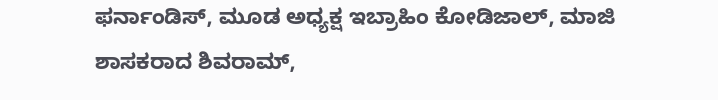ಫರ್ನಾಂಡಿಸ್, ಮೂಡ ಅಧ್ಯಕ್ಷ ಇಬ್ರಾಹಿಂ ಕೋಡಿಜಾಲ್, ಮಾಜಿ ಶಾಸಕರಾದ ಶಿವರಾಮ್,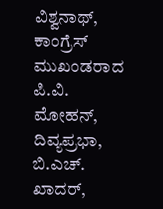ವಿಶ್ವನಾಥ್‌, ಕಾಂಗ್ರೆಸ್‌ ಮುಖಂಡರಾದ ಪಿ.ವಿ. ಮೋಹನ್‌, ದಿವ್ಯಪ್ರಭಾ, ಬಿ.ಎಚ್‌. ಖಾದರ್,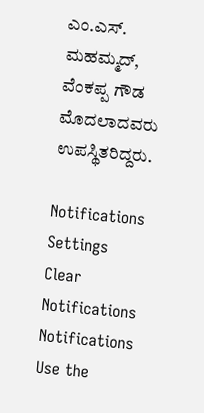ಎಂ.ಎಸ್‌. ಮಹಮ್ಮದ್‌, ವೆಂಕಪ್ಪ ಗೌಡ ಮೊದಲಾದವರು ಉಪಸ್ಥಿತರಿದ್ದರು.

Notifications
Settings
Clear Notifications
Notifications
Use the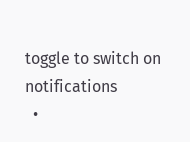toggle to switch on notifications
  •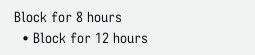Block for 8 hours
  • Block for 12 hours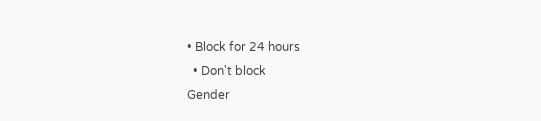• Block for 24 hours
  • Don't block
Gender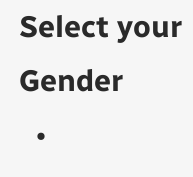Select your Gender
  •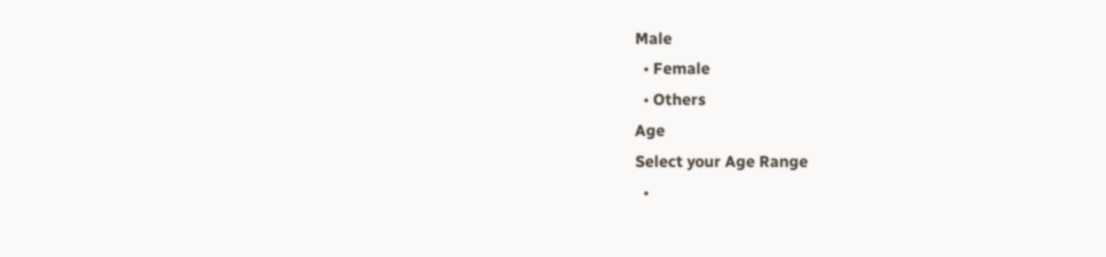Male
  • Female
  • Others
Age
Select your Age Range
  •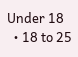Under 18
  • 18 to 25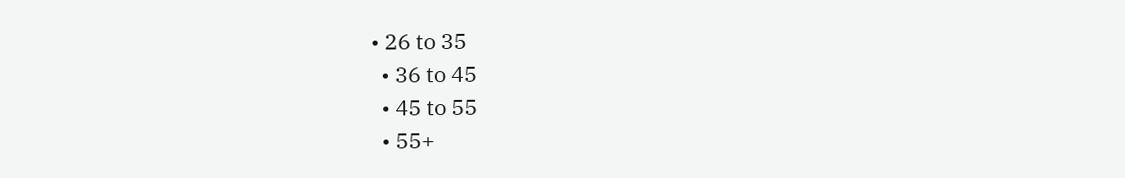• 26 to 35
  • 36 to 45
  • 45 to 55
  • 55+